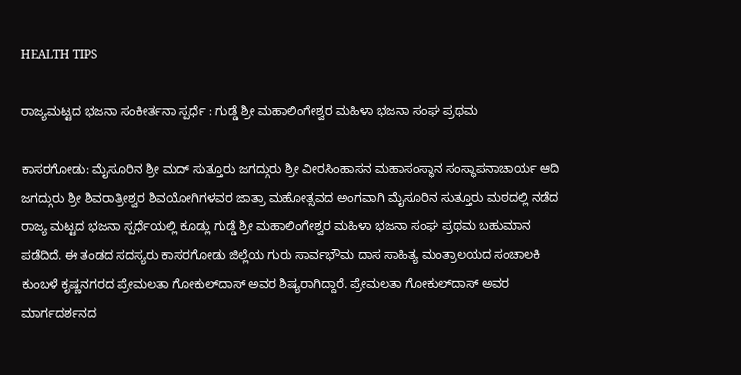HEALTH TIPS

ರಾಜ್ಯಮಟ್ಟದ ಭಜನಾ ಸಂಕೀರ್ತನಾ ಸ್ಪರ್ಧೆ : ಗುಡ್ಡೆ ಶ್ರೀ ಮಹಾಲಿಂಗೇಶ್ವರ ಮಹಿಳಾ ಭಜನಾ ಸಂಘ ಪ್ರಥಮ

ಕಾಸರಗೋಡು: ಮೈಸೂರಿನ ಶ್ರೀ ಮದ್ ಸುತ್ತೂರು ಜಗದ್ಗುರು ಶ್ರೀ ವೀರಸಿಂಹಾಸನ ಮಹಾಸಂಸ್ಥಾನ ಸಂಸ್ಥಾಪನಾಚಾರ್ಯ ಆದಿ ಜಗದ್ಗುರು ಶ್ರೀ ಶಿವರಾತ್ರೀಶ್ವರ ಶಿವಯೋಗಿಗಳವರ ಜಾತ್ರಾ ಮಹೋತ್ಸವದ ಅಂಗವಾಗಿ ಮೈಸೂರಿನ ಸುತ್ತೂರು ಮಠದಲ್ಲಿ ನಡೆದ ರಾಜ್ಯ ಮಟ್ಟದ ಭಜನಾ ಸ್ಪರ್ಧೆಯಲ್ಲಿ ಕೂಡ್ಲು ಗುಡ್ಡೆ ಶ್ರೀ ಮಹಾಲಿಂಗೇಶ್ವರ ಮಹಿಳಾ ಭಜನಾ ಸಂಘ ಪ್ರಥಮ ಬಹುಮಾನ ಪಡೆದಿದೆ. ಈ ತಂಡದ ಸದಸ್ಯರು ಕಾಸರಗೋಡು ಜಿಲ್ಲೆಯ ಗುರು ಸಾರ್ವಭೌಮ ದಾಸ ಸಾಹಿತ್ಯ ಮಂತ್ರಾಲಯದ ಸಂಚಾಲಕಿ ಕುಂಬಳೆ ಕೃಷ್ಣನಗರದ ಪ್ರೇಮಲತಾ ಗೋಕುಲ್‍ದಾಸ್ ಅವರ ಶಿಷ್ಯರಾಗಿದ್ದಾರೆ. ಪ್ರೇಮಲತಾ ಗೋಕುಲ್‍ದಾಸ್ ಅವರ ಮಾರ್ಗದರ್ಶನದ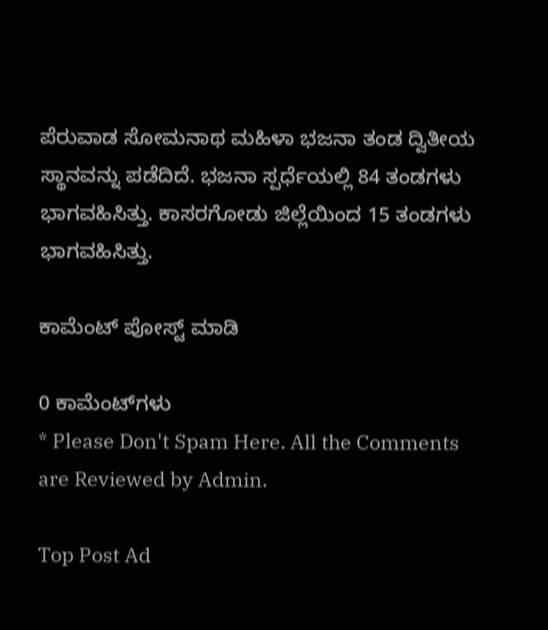ಪೆರುವಾಡ ಸೋಮನಾಥ ಮಹಿಳಾ ಭಜನಾ ತಂಡ ದ್ವಿತೀಯ ಸ್ಥಾನವನ್ನು ಪಡೆದಿದೆ. ಭಜನಾ ಸ್ಪರ್ಧೆಯಲ್ಲಿ 84 ತಂಡಗಳು ಭಾಗವಹಿಸಿತ್ತು. ಕಾಸರಗೋಡು ಜಿಲ್ಲೆಯಿಂದ 15 ತಂಡಗಳು ಭಾಗವಹಿಸಿತ್ತು.

ಕಾಮೆಂಟ್‌‌ ಪೋಸ್ಟ್‌ ಮಾಡಿ

0 ಕಾಮೆಂಟ್‌ಗಳು
* Please Don't Spam Here. All the Comments are Reviewed by Admin.

Top Post Ad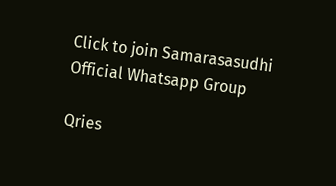Click to join Samarasasudhi Official Whatsapp Group

Qries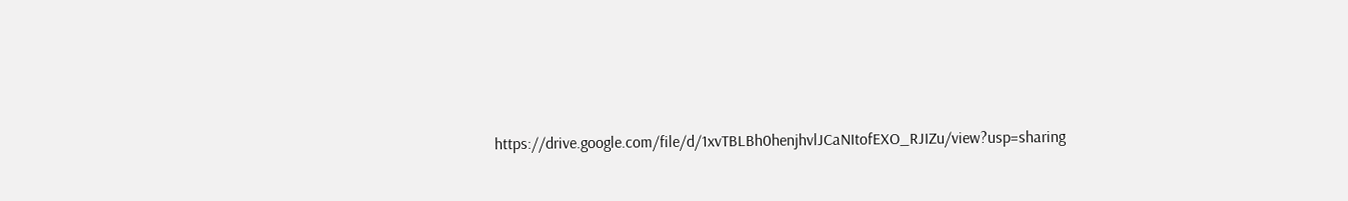https://drive.google.com/file/d/1xvTBLBh0henjhvlJCaNItofEXO_RJIZu/view?usp=sharing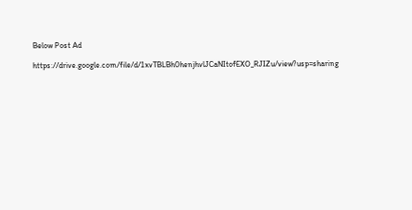Below Post Ad

https://drive.google.com/file/d/1xvTBLBh0henjhvlJCaNItofEXO_RJIZu/view?usp=sharing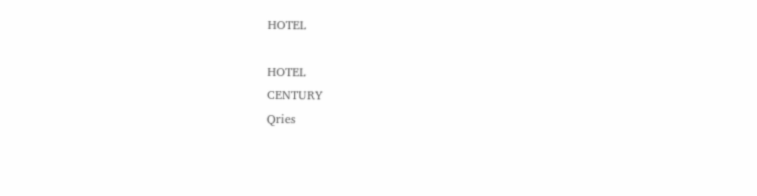HOTEL

HOTEL
CENTURY
Qries